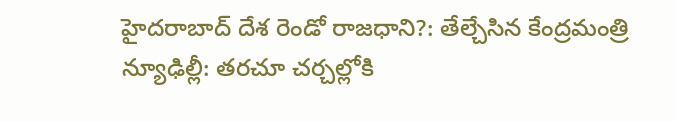హైదరాబాద్ దేశ రెండో రాజధాని?: తేల్చేసిన కేంద్రమంత్రి
న్యూఢిల్లీ: తరచూ చర్చల్లోకి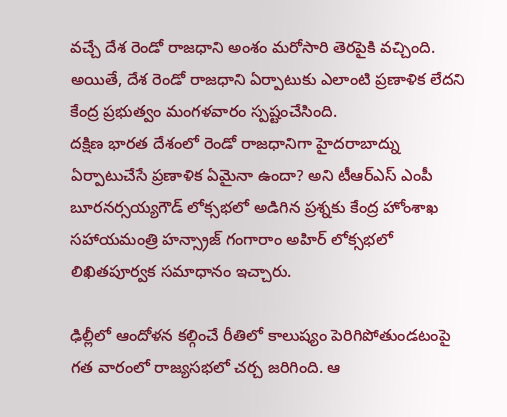వచ్చే దేశ రెండో రాజధాని అంశం మరోసారి తెరపైకి వచ్చింది. అయితే, దేశ రెండో రాజధాని ఏర్పాటుకు ఎలాంటి ప్రణాళిక లేదని కేంద్ర ప్రభుత్వం మంగళవారం స్పష్టంచేసింది.
దక్షిణ భారత దేశంలో రెండో రాజధానిగా హైదరాబాద్ను ఏర్పాటుచేసే ప్రణాళిక ఏమైనా ఉందా? అని టీఆర్ఎస్ ఎంపీ బూరనర్సయ్యగౌడ్ లోక్సభలో అడిగిన ప్రశ్నకు కేంద్ర హోంశాఖ సహాయమంత్రి హన్స్రాజ్ గంగారాం అహిర్ లోక్సభలో లిఖితపూర్వక సమాధానం ఇచ్చారు.

ఢిల్లీలో ఆందోళన కల్గించే రీతిలో కాలుష్యం పెరిగిపోతుండటంపై గత వారంలో రాజ్యసభలో చర్చ జరిగింది. ఆ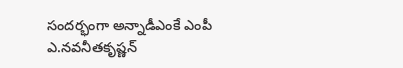సందర్భంగా అన్నాడీఎంకే ఎంపీ ఎ.నవనీతకృష్ణన్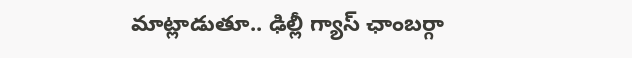మాట్లాడుతూ.. ఢిల్లీ గ్యాస్ ఛాంబర్గా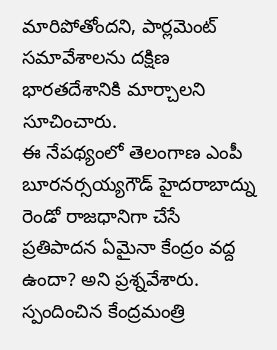మారిపోతోందని, పార్లమెంట్ సమావేశాలను దక్షిణ భారతదేశానికి మార్చాలని సూచించారు.
ఈ నేపథ్యంలో తెలంగాణ ఎంపీ బూరనర్సయ్యగౌడ్ హైదరాబాద్ను రెండో రాజధానిగా చేసే ప్రతిపాదన ఏమైనా కేంద్రం వద్ద ఉందా? అని ప్రశ్నవేశారు. స్పందించిన కేంద్రమంత్రి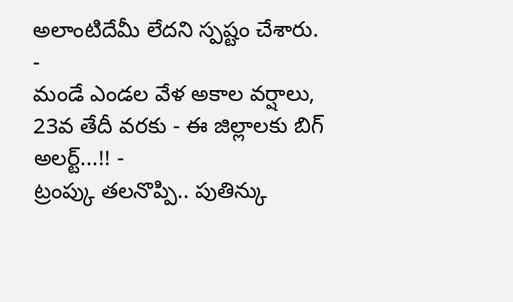అలాంటిదేమీ లేదని స్పష్టం చేశారు.
-
మండే ఎండల వేళ అకాల వర్షాలు, 23వ తేదీ వరకు - ఈ జిల్లాలకు బిగ్ అలర్ట్...!! -
ట్రంప్కు తలనొప్పి.. పుతిన్కు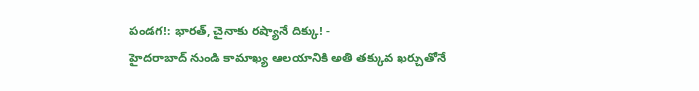పండగ!: భారత్, చైనాకు రష్యానే దిక్కు! -
హైదరాబాద్ నుండి కామాఖ్య ఆలయానికి అతి తక్కువ ఖర్చుతోనే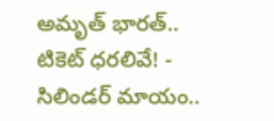అమృత్ భారత్.. టికెట్ ధరలివే! -
సిలిండర్ మాయం..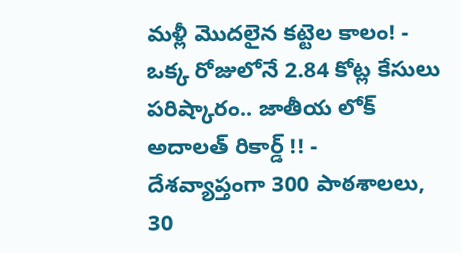మళ్లీ మొదలైన కట్టెల కాలం! -
ఒక్క రోజులోనే 2.84 కోట్ల కేసులు పరిష్కారం.. జాతీయ లోక్ అదాలత్ రికార్డ్ !! -
దేశవ్యాప్తంగా 300 పాఠశాలలు, 30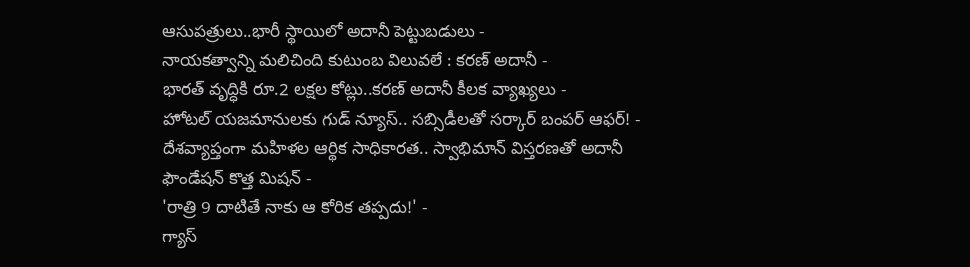ఆసుపత్రులు..భారీ స్థాయిలో అదానీ పెట్టుబడులు -
నాయకత్వాన్ని మలిచింది కుటుంబ విలువలే : కరణ్ అదానీ -
భారత్ వృద్ధికి రూ.2 లక్షల కోట్లు..కరణ్ అదానీ కీలక వ్యాఖ్యలు -
హోటల్ యజమానులకు గుడ్ న్యూస్.. సబ్సిడీలతో సర్కార్ బంపర్ ఆఫర్! -
దేశవ్యాప్తంగా మహిళల ఆర్థిక సాధికారత.. స్వాభిమాన్ విస్తరణతో అదానీ ఫౌండేషన్ కొత్త మిషన్ -
'రాత్రి 9 దాటితే నాకు ఆ కోరిక తప్పదు!' -
గ్యాస్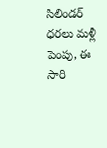సిలిండర్ ధరలు మళ్లీ పెంపు, ఈ సారి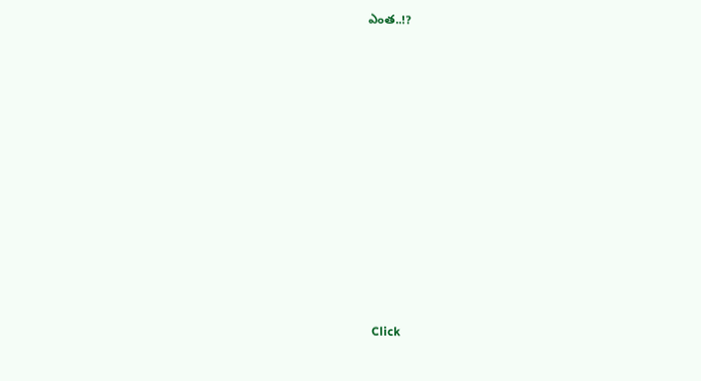ఎంత..!?












Click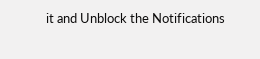it and Unblock the Notifications